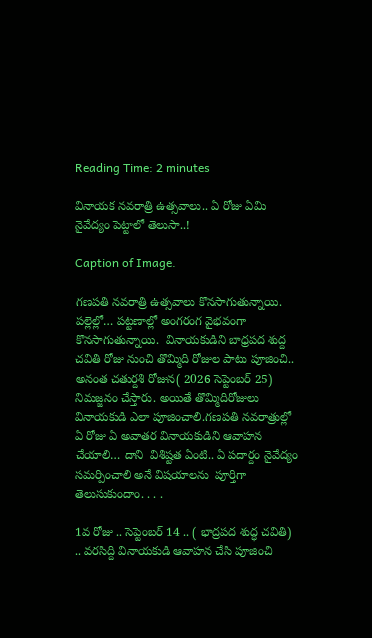Reading Time: 2 minutes

వినాయక నవరాత్రి ఉత్సవాలు.. ఏ రోజు ఏమి నైవేద్యం పెట్టాలో తెలుసా..!

Caption of Image.

గణపతి నవరాత్రి ఉత్సవాలు కొనసాగుతున్నాయి.  పల్లెల్లో… పట్టణాల్లో అంగరంగ వైభవంగా కొనసాగుతున్నాయి.  వినాయకుడిని బాధ్రపద శుద్ద చవితి రోజు నుంచి తొమ్మిది రోజుల పాటు పూజించి.. అనంత చతుర్దశి రోజున( 2026 సెప్టెంబర్ 25) నిమజ్జనం చేస్తారు. అయితే తొమ్మిదిరోజులు వినాయకుడి ఎలా పూజించాలి.గణపతి నవరాత్రుల్లో ఏ రోజు ఏ అవాతర వినాయకుడిని ఆవాహన చేయాలి… దాని  విశిష్టత ఏంటి.. ఏ పదార్దం నైవేద్యం సమర్పించాలి అనే విషయాలను  పూర్తిగా తెలుసుకుందాం. . . .

1వ రోజు .. సెప్టెంబర్ 14 .. ( భాద్రపద శుద్ధ చవితి) .. వరసిద్ది వినాయకుడి ఆవాహన చేసి పూజించి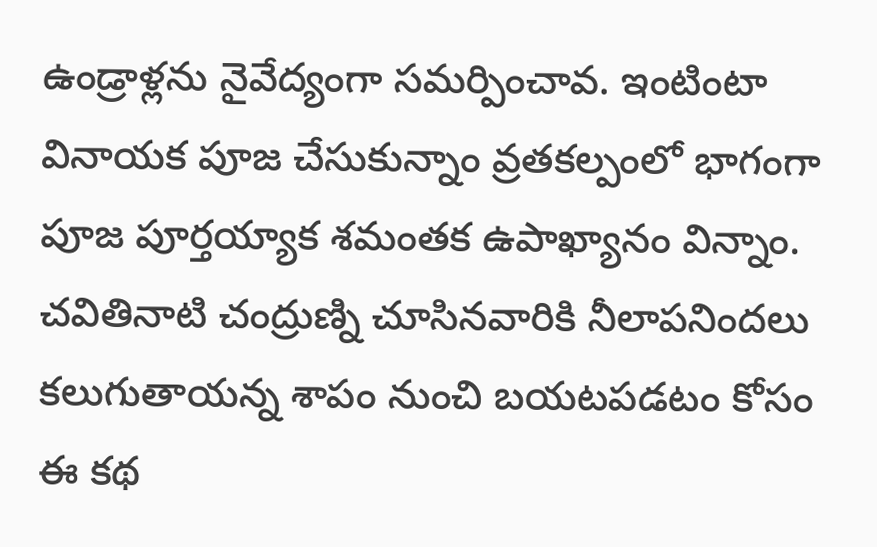ఉండ్రాళ్లను నైవేద్యంగా సమర్పించావ. ఇంటింటా వినాయక పూజ చేసుకున్నాం వ్రతకల్పంలో భాగంగా పూజ పూర్తయ్యాక శమంతక ఉపాఖ్యానం విన్నాం. చవితినాటి చంద్రుణ్ని చూసినవారికి నీలాపనిందలు కలుగుతాయన్న శాపం నుంచి బయటపడటం కోసం ఈ కథ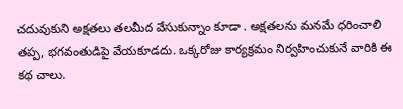చదువుకుని అక్షతలు తలమీద వేసుకున్నాం కూడా . అక్షతలను మనమే ధరించాలి తప్ప, భగవంతుడిపై వేయకూడదు. ఒక్కరోజు కార్యక్రమం నిర్వహించుకునే వారికి ఈ కథ చాలు.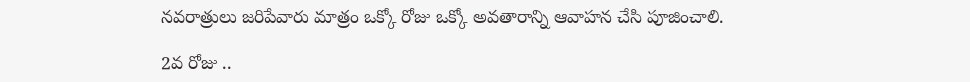నవరాత్రులు జరిపేవారు మాత్రం ఒక్కో రోజు ఒక్కో అవతారాన్ని ఆవాహన చేసి పూజించాలి.

2వ రోజు ..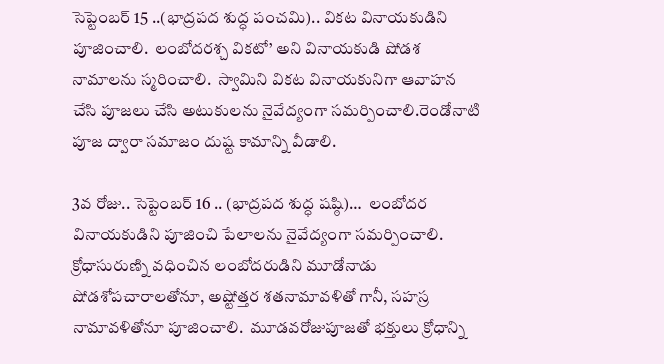సెప్టెంబర్ 15 ..(భాద్రపద శుద్ధ పంచమి).. వికట వినాయకుడిని పూజించాలి.  లంబోదరశ్చ వికటో’ అని వినాయకుడి షోడశ నామాలను స్మరించాలి.  స్వామిని వికట వినాయకునిగా ఆవాహన చేసి పూజలు చేసి అటుకులను నైవేద్యంగా సమర్పించాలి.రెండోనాటి పూజ ద్వారా సమాజం దుష్ట కామాన్ని వీడాలి.

3వ రోజు.. సెప్టెంబర్ 16 .. (భాద్రపద శుద్ధ షష్ఠి)…  లంబోదర వినాయకుడిని పూజించి పేలాలను నైవేద్యంగా సమర్పించాలి. క్రోధాసురుణ్ని వధించిన లంబోదరుడిని మూడోనాడు షోడశోపచారాలతోనూ, అష్టోత్తర శతనామావళితో గానీ, సహస్ర నామావళితోనూ పూజించాలి.  మూడవరోజుపూజతో భక్తులు క్రోధాన్ని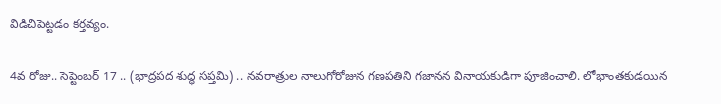విడిచిపెట్టడం కర్తవ్యం.

4వ రోజు.. సెప్టెంబర్ 17 .. (భాద్రపద శుద్ధ సప్తమి) .. నవరాత్రుల నాలుగోరోజున గణపతిని గజానన వినాయకుడిగా పూజించాలి. లోభాంతకుడయిన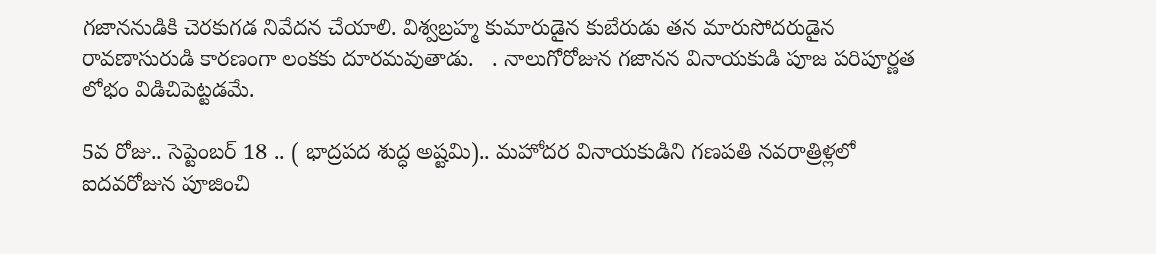గజాననుడికి చెరకుగడ నివేదన చేయాలి. విశ్వబ్రహ్మ కుమారుడైన కుబేరుడు తన మారుసోదరుడైన రావణాసురుడి కారణంగా లంకకు దూరమవుతాడు.   . నాలుగోరోజున గజానన వినాయకుడి పూజ పరిపూర్ణత లోభం విడిచిపెట్టడమే.

5వ రోజు.. సెప్టెంబర్ 18 .. ( భాద్రపద శుద్ధ అష్టమి).. మహోదర వినాయకుడిని గణపతి నవరాత్రిళ్లలో ఐదవరోజున పూజించి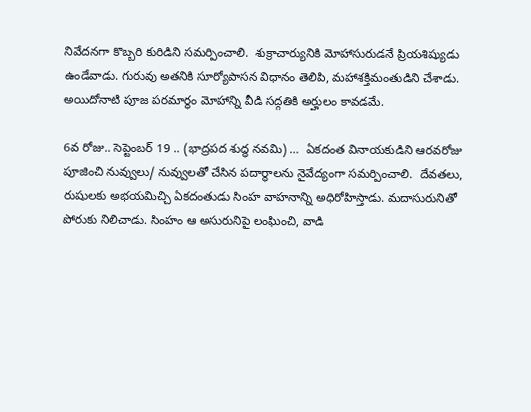నివేదనగా కొబ్బరి కురిడిని సమర్పించాలి.  శుక్రాచార్యునికి మోహాసురుడనే ప్రియశిష్యుడు ఉండేవాడు. గురువు అతనికి సూర్యోపాసన విధానం తెలిపి, మహాశక్తిమంతుడిని చేశాడు.  అయిదోనాటి పూజ పరమార్థం మోహాన్ని వీడి సద్గతికి అర్హులం కావడమే.

6వ రోజు.. సెప్టెంబర్ 19 .. (భాద్రపద శుద్ధ నవమి) …  ఏకదంత వినాయకుడిని ఆరవరోజు పూజించి నువ్వులు/ నువ్వులతో చేసిన పదార్థాలను నైవేద్యంగా సమర్పించాలి.  దేవతలు, రుషులకు అభయమిచ్చి ఏకదంతుడు సింహ వాహనాన్ని అధిరోహిస్తాడు. మదాసురునితో పోరుకు నిలిచాడు. సింహం ఆ అసురునిపై లంఘించి, వాడి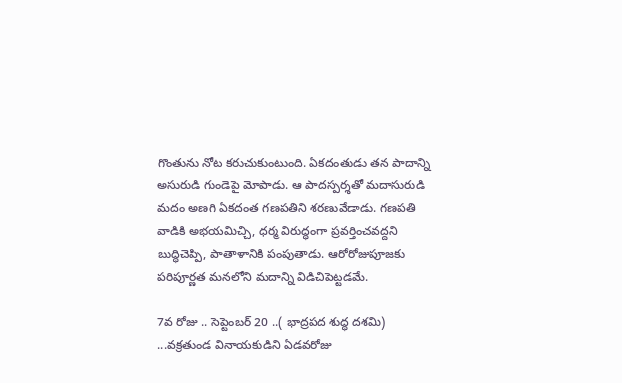గొంతును నోట కరుచుకుంటుంది. ఏకదంతుడు తన పాదాన్ని అసురుడి గుండెపై మోపాడు. ఆ పాదస్పర్శతో మదాసురుడి మదం అణగి ఏకదంత గణపతిని శరణువేడాడు. గణపతి వాడికి అభయమిచ్చి, ధర్మ విరుద్ధంగా ప్రవర్తించవద్దని బుద్ధిచెప్పి, పాతాళానికి పంపుతాడు. ఆరోరోజుపూజకు పరిపూర్ణత మనలోని మదాన్ని విడిచిపెట్టడమే.

7వ రోజు .. సెప్టెంబర్ 20 ..( భాద్రపద శుద్ధ దశమి) ...వక్రతుండ వినాయకుడిని ఏడవరోజు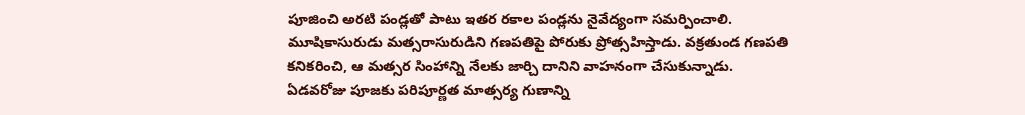పూజించి అరటి పండ్లతో పాటు ఇతర రకాల పండ్లను నైవేద్యంగా సమర్పించాలి.  మూషికాసురుడు మత్సరాసురుడిని గణపతిపై పోరుకు ప్రోత్సహిస్తాడు. వక్రతుండ గణపతి కనికరించి, ఆ మత్సర సింహాన్ని నేలకు జార్చి దానిని వాహనంగా చేసుకున్నాడు.  ఏడవరోజు పూజకు పరిపూర్ణత మాత్సర్య గుణాన్ని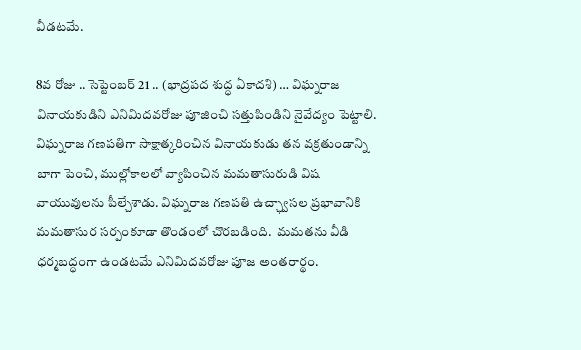వీడటమే.

8వ రోజు .. సెప్టెంబర్ 21 .. (భాద్రపద శుద్ధ ఏకాదశి) … విఘ్నరాజ వినాయకుడిని ఎనిమిదవరోజు పూజించి సత్తుపిండిని నైవేద్యం పెట్టాలి. విఘ్నరాజ గణపతిగా సాక్షాత్కరించిన వినాయకుడు తన వక్రతుండాన్ని బాగా పెంచి, ముల్లోకాలలో వ్యాపించిన మమతాసురుడి విష వాయువులను పీల్చేశాడు. విఘ్నరాజ గణపతి ఉచ్ఛ్వాసల ప్రభావానికి మమతాసుర సర్పంకూడా తొండంలో చొరబడింది.  మమతను వీడి ధర్మబద్ధంగా ఉండటమే ఎనిమిదవరోజు పూజ అంతరార్థం.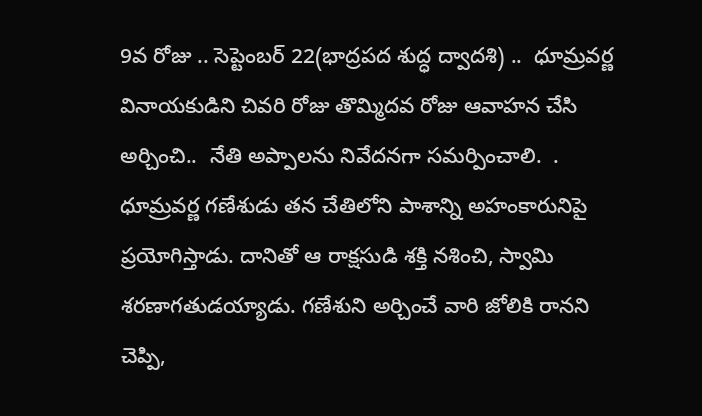9వ రోజు .. సెప్టెంబర్ 22(భాద్రపద శుద్ధ ద్వాదశి) ..  ధూమ్రవర్ణ వినాయకుడిని చివరి రోజు తొమ్మిదవ రోజు ఆవాహన చేసి అర్చించి..  నేతి అప్పాలను నివేదనగా సమర్పించాలి.  . ధూమ్రవర్ణ గణేశుడు తన చేతిలోని పాశాన్ని అహంకారునిపై ప్రయోగిస్తాడు. దానితో ఆ రాక్షసుడి శక్తి నశించి, స్వామి శరణాగతుడయ్యాడు. గణేశుని అర్చించే వారి జోలికి రానని చెప్పి,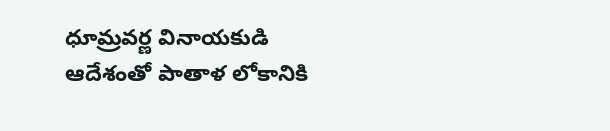ధూమ్రవర్ణ వినాయకుడి ఆదేశంతో పాతాళ లోకానికి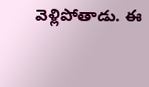వెళ్లిపోతాడు. ఈ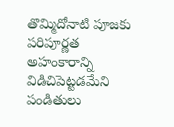తొమ్మిదోనాటి పూజకు పరిపూర్ణత అహంకారాన్ని విడిచిపెట్టడమేని పండితులు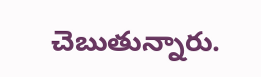చెబుతున్నారు.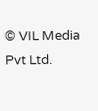© VIL Media Pvt Ltd.